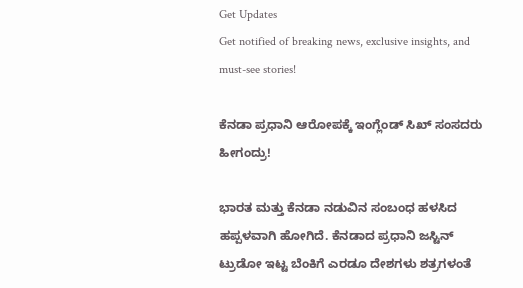Get Updates
Get notified of breaking news, exclusive insights, and must-see stories!

ಕೆನಡಾ ಪ್ರಧಾನಿ ಆರೋಪಕ್ಕೆ ಇಂಗ್ಲೆಂಡ್ ಸಿಖ್ ಸಂಸದರು ಹೀಗಂದ್ರು!

ಭಾರತ ಮತ್ತು ಕೆನಡಾ ನಡುವಿನ ಸಂಬಂಧ ಹಳಸಿದ ಹಪ್ಪಳವಾಗಿ ಹೋಗಿದೆ. ಕೆನಡಾದ ಪ್ರಧಾನಿ ಜಸ್ಟಿನ್ ಟ್ರುಡೋ ಇಟ್ಟ ಬೆಂಕಿಗೆ ಎರಡೂ ದೇಶಗಳು ಶತ್ರಗಳಂತೆ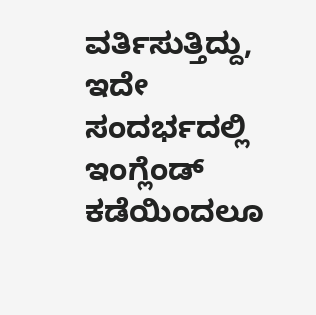ವರ್ತಿಸುತ್ತಿದ್ದು, ಇದೇ ಸಂದರ್ಭದಲ್ಲಿ ಇಂಗ್ಲೆಂಡ್ ಕಡೆಯಿಂದಲೂ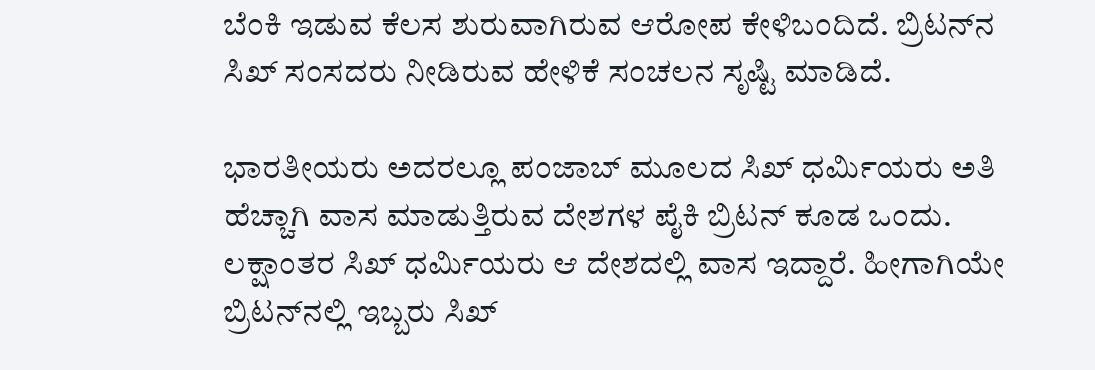ಬೆಂಕಿ ಇಡುವ ಕೆಲಸ ಶುರುವಾಗಿರುವ ಆರೋಪ ಕೇಳಿಬಂದಿದೆ. ಬ್ರಿಟನ್‌ನ ಸಿಖ್ ಸಂಸದರು ನೀಡಿರುವ ಹೇಳಿಕೆ ಸಂಚಲನ ಸೃಷ್ಟಿ ಮಾಡಿದೆ.

ಭಾರತೀಯರು ಅದರಲ್ಲೂ ಪಂಜಾಬ್ ಮೂಲದ ಸಿಖ್ ಧರ್ಮಿಯರು ಅತಿ ಹೆಚ್ಚಾಗಿ ವಾಸ ಮಾಡುತ್ತಿರುವ ದೇಶಗಳ ಪೈಕಿ ಬ್ರಿಟನ್ ಕೂಡ ಒಂದು. ಲಕ್ಷಾಂತರ ಸಿಖ್ ಧರ್ಮಿಯರು ಆ ದೇಶದಲ್ಲಿ ವಾಸ ಇದ್ದಾರೆ. ಹೀಗಾಗಿಯೇ ಬ್ರಿಟನ್‌ನಲ್ಲಿ ಇಬ್ಬರು ಸಿಖ್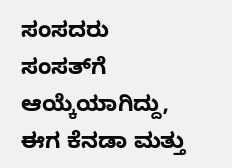ಸಂಸದರು ಸಂಸತ್‌ಗೆ ಆಯ್ಕೆಯಾಗಿದ್ದು, ಈಗ ಕೆನಡಾ ಮತ್ತು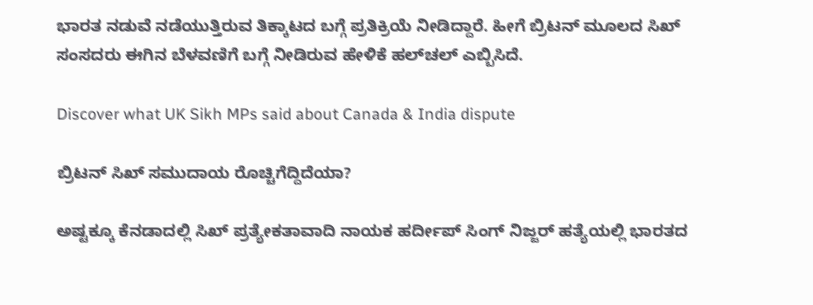ಭಾರತ ನಡುವೆ ನಡೆಯುತ್ತಿರುವ ತಿಕ್ಕಾಟದ ಬಗ್ಗೆ ಪ್ರತಿಕ್ರಿಯೆ ನೀಡಿದ್ದಾರೆ. ಹೀಗೆ ಬ್ರಿಟನ್ ಮೂಲದ ಸಿಖ್ ಸಂಸದರು ಈಗಿನ ಬೆಳವಣಿಗೆ ಬಗ್ಗೆ ನೀಡಿರುವ ಹೇಳಿಕೆ ಹಲ್‌ಚಲ್ ಎಬ್ಬಿಸಿದೆ.

Discover what UK Sikh MPs said about Canada & India dispute

ಬ್ರಿಟನ್ ಸಿಖ್ ಸಮುದಾಯ ರೊಚ್ಚಿಗೆದ್ದಿದೆಯಾ?

ಅಷ್ಟಕ್ಕೂ ಕೆನಡಾದಲ್ಲಿ ಸಿಖ್ ಪ್ರತ್ಯೇಕತಾವಾದಿ ನಾಯಕ ಹರ್ದೀಪ್‌ ಸಿಂಗ್‌ ನಿಜ್ಜರ್‌ ಹತ್ಯೆಯಲ್ಲಿ ಭಾರತದ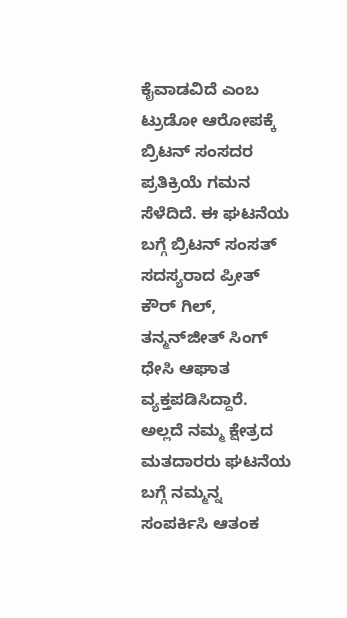ಕೈವಾಡವಿದೆ ಎಂಬ ಟ್ರುಡೋ ಆರೋಪಕ್ಕೆ ಬ್ರಿಟನ್ ಸಂಸದರ ಪ್ರತಿಕ್ರಿಯೆ ಗಮನ ಸೆಳೆದಿದೆ. ಈ ಘಟನೆಯ ಬಗ್ಗೆ ಬ್ರಿಟನ್‌ ಸಂಸತ್‌ ಸದಸ್ಯರಾದ ಪ್ರೀತ್ ಕೌರ್ ಗಿಲ್, ತನ್ಮನ್‌ಜೀತ್‌ ಸಿಂಗ್ ಧೇಸಿ ಆಘಾತ ವ್ಯಕ್ತಪಡಿಸಿದ್ದಾರೆ. ಅಲ್ಲದೆ ನಮ್ಮ ಕ್ಷೇತ್ರದ ಮತದಾರರು ಘಟನೆಯ ಬಗ್ಗೆ ನಮ್ಮನ್ನ ಸಂಪರ್ಕಿಸಿ ಆತಂಕ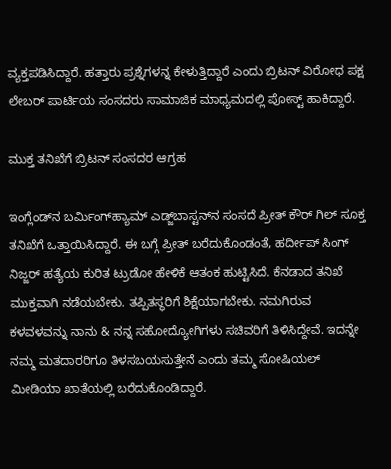ವ್ಯಕ್ತಪಡಿಸಿದ್ದಾರೆ. ಹತ್ತಾರು ಪ್ರಶ್ನೆಗಳನ್ನ ಕೇಳುತ್ತಿದ್ದಾರೆ ಎಂದು ಬ್ರಿಟನ್ ವಿರೋಧ ಪಕ್ಷ ಲೇಬರ್ ಪಾರ್ಟಿಯ ಸಂಸದರು ಸಾಮಾಜಿಕ ಮಾಧ್ಯಮದಲ್ಲಿ ಪೋಸ್ಟ್ ಹಾಕಿದ್ದಾರೆ.

ಮುಕ್ತ ತನಿಖೆಗೆ ಬ್ರಿಟನ್ ಸಂಸದರ ಆಗ್ರಹ

ಇಂಗ್ಲೆಂಡ್‌ನ ಬರ್ಮಿಂಗ್‌ಹ್ಯಾಮ್ ಎಡ್ಜ್‌ಬಾಸ್ಟನ್‌ನ ಸಂಸದೆ ಪ್ರೀತ್‌ ಕೌರ್‌ ಗಿಲ್‌ ಸೂಕ್ತ ತನಿಖೆಗೆ ಒತ್ತಾಯಿಸಿದ್ದಾರೆ. ಈ ಬಗ್ಗೆ ಪ್ರೀತ್‌ ಬರೆದುಕೊಂಡಂತೆ, ಹರ್ದೀಪ್ ಸಿಂಗ್ ನಿಜ್ಜರ್ ಹತ್ಯೆಯ ಕುರಿತ ಟ್ರುಡೋ ಹೇಳಿಕೆ ಆತಂಕ ಹುಟ್ಟಿಸಿದೆ. ಕೆನಡಾದ ತನಿಖೆ ಮುಕ್ತವಾಗಿ ನಡೆಯಬೇಕು. ತಪ್ಪಿತಸ್ಥರಿಗೆ ಶಿಕ್ಷೆಯಾಗಬೇಕು. ನಮಗಿರುವ ಕಳವಳವನ್ನು ನಾನು & ನನ್ನ ಸಹೋದ್ಯೋಗಿಗಳು ಸಚಿವರಿಗೆ ತಿಳಿಸಿದ್ದೇವೆ. ಇದನ್ನೇ ನಮ್ಮ ಮತದಾರರಿಗೂ ತಿಳಸಬಯಸುತ್ತೇನೆ ಎಂದು ತಮ್ಮ ಸೋಷಿಯಲ್ ಮೀಡಿಯಾ ಖಾತೆಯಲ್ಲಿ ಬರೆದುಕೊಂಡಿದ್ದಾರೆ.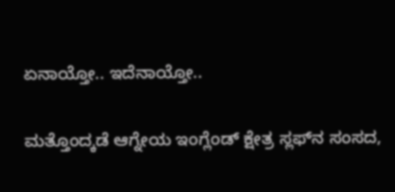ಏನಾಯ್ತೋ.. ಇದೆನಾಯ್ತೋ..

ಮತ್ತೊಂದ್ಕಡೆ ಆಗ್ನೇಯ ಇಂಗ್ಲೆಂಡ್‌ ಕ್ಷೇತ್ರ ಸ್ಲಫ್‌ನ ಸಂಸದ,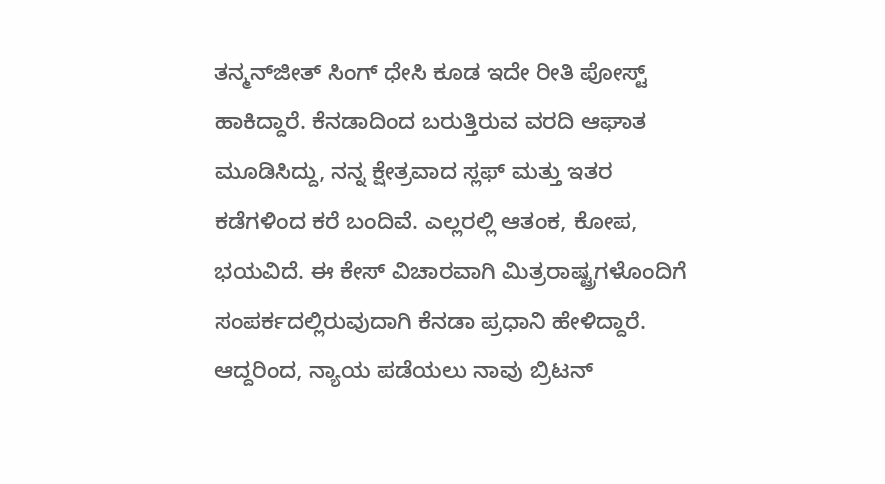ತನ್ಮನ್‌ಜೀತ್‌ ಸಿಂಗ್‌ ಧೇಸಿ ಕೂಡ ಇದೇ ರೀತಿ ಪೋಸ್ಟ್ ಹಾಕಿದ್ದಾರೆ. ಕೆನಡಾದಿಂದ ಬರುತ್ತಿರುವ ವರದಿ ಆಘಾತ ಮೂಡಿಸಿದ್ದು, ನನ್ನ ಕ್ಷೇತ್ರವಾದ ಸ್ಲಫ್‌ ಮತ್ತು ಇತರ ಕಡೆಗಳಿಂದ ಕರೆ ಬಂದಿವೆ. ಎಲ್ಲರಲ್ಲಿ ಆತಂಕ, ಕೋಪ, ಭಯವಿದೆ. ಈ ಕೇಸ್ ವಿಚಾರವಾಗಿ ಮಿತ್ರರಾಷ್ಟ್ರಗಳೊಂದಿಗೆ ಸಂಪರ್ಕದಲ್ಲಿರುವುದಾಗಿ ಕೆನಡಾ ಪ್ರಧಾನಿ ಹೇಳಿದ್ದಾರೆ. ಆದ್ದರಿಂದ, ನ್ಯಾಯ ಪಡೆಯಲು ನಾವು ಬ್ರಿಟನ್‌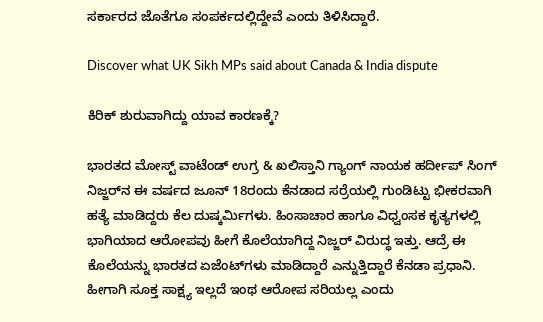ಸರ್ಕಾರದ ಜೊತೆಗೂ ಸಂಪರ್ಕದಲ್ಲಿದ್ದೇವೆ ಎಂದು ತಿಳಿಸಿದ್ದಾರೆ.

Discover what UK Sikh MPs said about Canada & India dispute

ಕಿರಿಕ್ ಶುರುವಾಗಿದ್ದು ಯಾವ ಕಾರಣಕ್ಕೆ?

ಭಾರತದ ಮೋಸ್ಟ್ ವಾಟೆಂಡ್ ಉಗ್ರ & ಖಲಿಸ್ತಾನಿ ಗ್ಯಾಂಗ್ ನಾಯಕ ಹರ್ದೀಪ್ ಸಿಂಗ್ ನಿಜ್ಜರ್‌ನ ಈ ವರ್ಷದ ಜೂನ್ 18ರಂದು ಕೆನಡಾದ ಸರ್ರೆಯಲ್ಲಿ ಗುಂಡಿಟ್ಟು ಭೀಕರವಾಗಿ ಹತ್ಯೆ ಮಾಡಿದ್ದರು ಕೆಲ ದುಷ್ಕರ್ಮಿಗಳು. ಹಿಂಸಾಚಾರ ಹಾಗೂ ವಿಧ್ವಂಸಕ ಕೃತ್ಯಗಳಲ್ಲಿ ಭಾಗಿಯಾದ ಆರೋಪವು ಹೀಗೆ ಕೊಲೆಯಾಗಿದ್ದ ನಿಜ್ಜರ್ ವಿರುದ್ಧ ಇತ್ತು. ಆದ್ರೆ ಈ ಕೊಲೆಯನ್ನು ಭಾರತದ ಏಜೆಂಟ್‌ಗಳು ಮಾಡಿದ್ದಾರೆ ಎನ್ನುತ್ತಿದ್ದಾರೆ ಕೆನಡಾ ಪ್ರಧಾನಿ. ಹೀಗಾಗಿ ಸೂಕ್ತ ಸಾಕ್ಷ್ಯ ಇಲ್ಲದೆ ಇಂಥ ಆರೋಪ ಸರಿಯಲ್ಲ ಎಂದು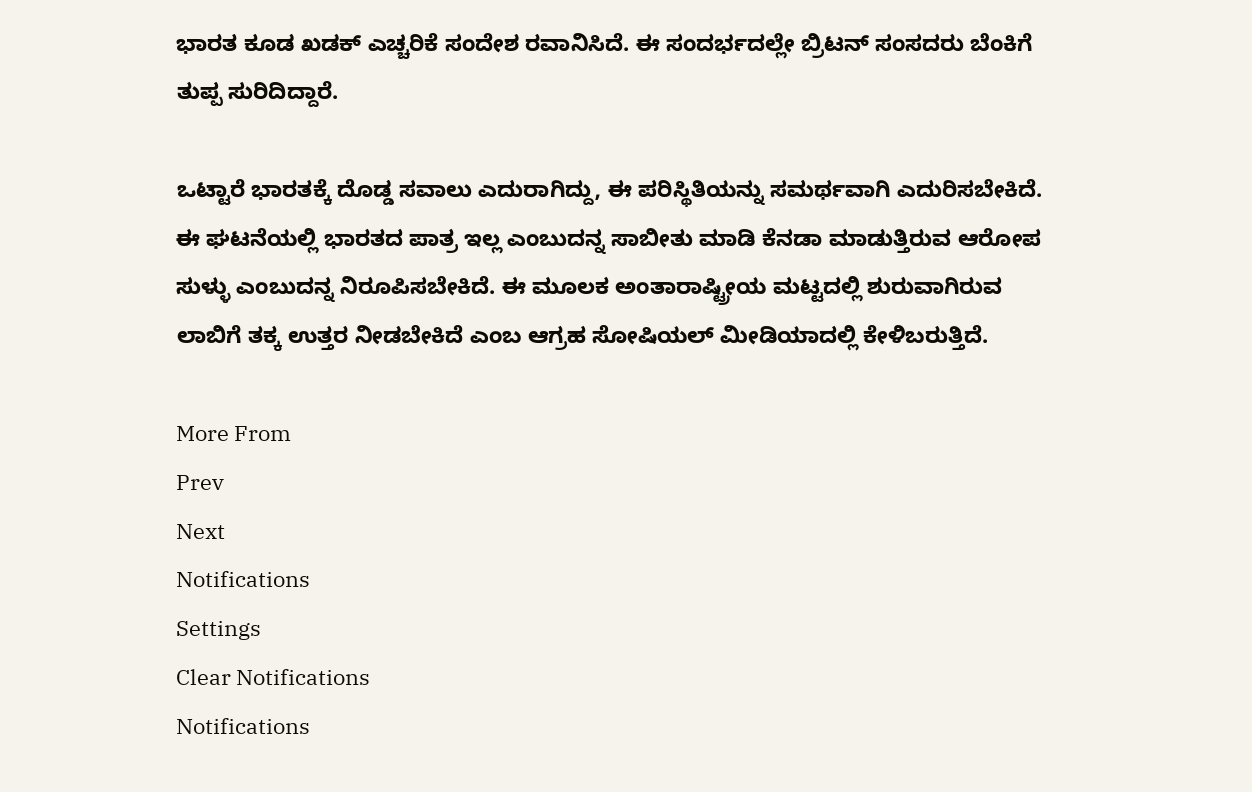ಭಾರತ ಕೂಡ ಖಡಕ್ ಎಚ್ಚರಿಕೆ ಸಂದೇಶ ರವಾನಿಸಿದೆ. ಈ ಸಂದರ್ಭದಲ್ಲೇ ಬ್ರಿಟನ್ ಸಂಸದರು ಬೆಂಕಿಗೆ ತುಪ್ಪ ಸುರಿದಿದ್ದಾರೆ.

ಒಟ್ಟಾರೆ ಭಾರತಕ್ಕೆ ದೊಡ್ಡ ಸವಾಲು ಎದುರಾಗಿದ್ದು, ಈ ಪರಿಸ್ಥಿತಿಯನ್ನು ಸಮರ್ಥವಾಗಿ ಎದುರಿಸಬೇಕಿದೆ. ಈ ಘಟನೆಯಲ್ಲಿ ಭಾರತದ ಪಾತ್ರ ಇಲ್ಲ ಎಂಬುದನ್ನ ಸಾಬೀತು ಮಾಡಿ ಕೆನಡಾ ಮಾಡುತ್ತಿರುವ ಆರೋಪ ಸುಳ್ಳು ಎಂಬುದನ್ನ ನಿರೂಪಿಸಬೇಕಿದೆ. ಈ ಮೂಲಕ ಅಂತಾರಾಷ್ಟ್ರೀಯ ಮಟ್ಟದಲ್ಲಿ ಶುರುವಾಗಿರುವ ಲಾಬಿಗೆ ತಕ್ಕ ಉತ್ತರ ನೀಡಬೇಕಿದೆ ಎಂಬ ಆಗ್ರಹ ಸೋಷಿಯಲ್ ಮೀಡಿಯಾದಲ್ಲಿ ಕೇಳಿಬರುತ್ತಿದೆ.

More From
Prev
Next
Notifications
Settings
Clear Notifications
Notifications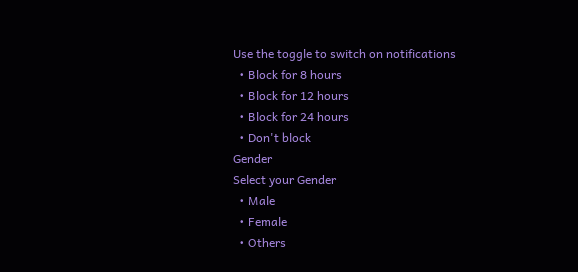Use the toggle to switch on notifications
  • Block for 8 hours
  • Block for 12 hours
  • Block for 24 hours
  • Don't block
Gender
Select your Gender
  • Male
  • Female
  • Others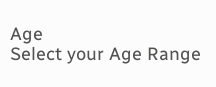Age
Select your Age Range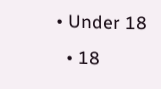• Under 18
  • 18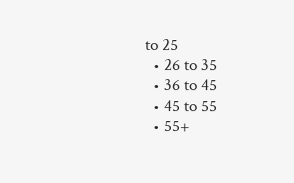to 25
  • 26 to 35
  • 36 to 45
  • 45 to 55
  • 55+